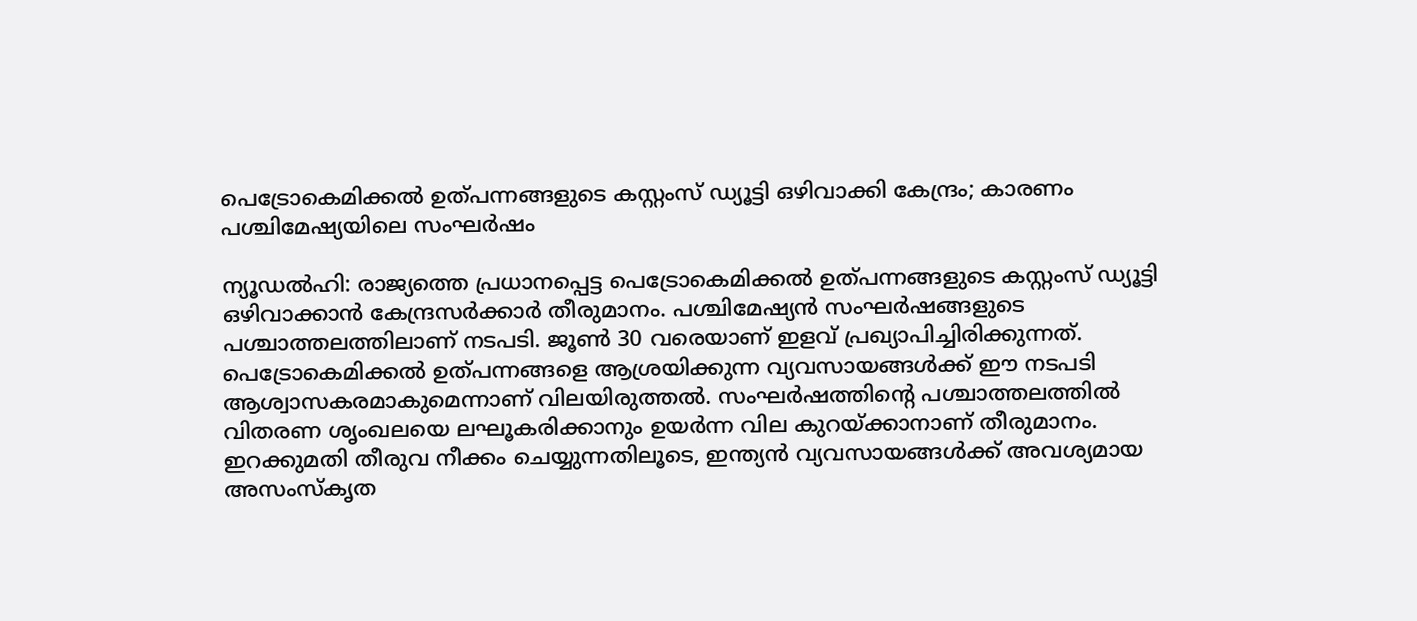പെട്രോകെമിക്കൽ ഉത്പന്നങ്ങളുടെ കസ്റ്റംസ് ഡ്യൂട്ടി ഒഴിവാക്കി കേന്ദ്രം; കാരണം പശ്ചിമേഷ്യയിലെ സംഘർഷം

ന്യൂഡൽഹി: രാജ്യത്തെ പ്രധാനപ്പെട്ട പെട്രോകെമിക്കൽ ഉത്പന്നങ്ങളുടെ കസ്റ്റംസ് ഡ്യൂട്ടി ഒഴിവാക്കാൻ കേന്ദ്രസർക്കാർ തീരുമാനം. പശ്ചിമേഷ്യൻ സംഘർഷങ്ങളുടെ പശ്ചാത്തലത്തിലാണ് നടപടി. ജൂൺ 30 വരെയാണ് ഇളവ് പ്രഖ്യാപിച്ചിരിക്കുന്നത്.
പെട്രോകെമിക്കൽ ഉത്പന്നങ്ങളെ ആശ്രയിക്കുന്ന വ്യവസായങ്ങൾക്ക് ഈ നടപടി ആശ്വാസകരമാകുമെന്നാണ് വിലയിരുത്തൽ. സംഘർഷത്തിന്റെ പശ്ചാത്തലത്തിൽ വിതരണ ശൃംഖലയെ ലഘൂകരിക്കാനും ഉയർന്ന വില കുറയ്ക്കാനാണ് തീരുമാനം. ഇറക്കുമതി തീരുവ നീക്കം ചെയ്യുന്നതിലൂടെ, ഇന്ത്യൻ വ്യവസായങ്ങൾക്ക് അവശ്യമായ അസംസ്കൃത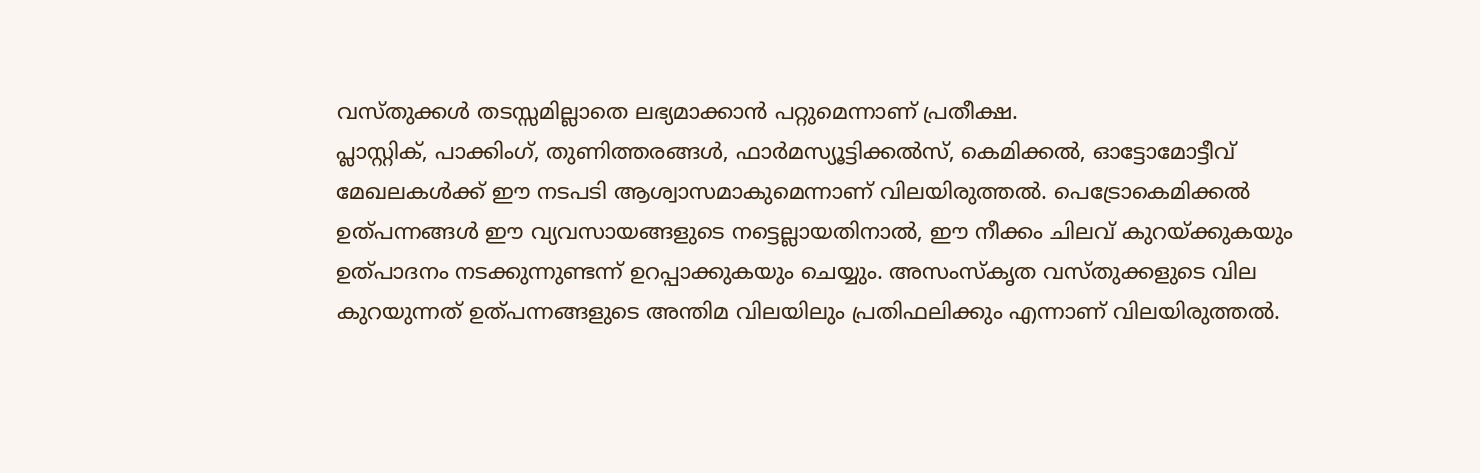വസ്തുക്കൾ തടസ്സമില്ലാതെ ലഭ്യമാക്കാൻ പറ്റുമെന്നാണ് പ്രതീക്ഷ.
പ്ലാസ്റ്റിക്, പാക്കിംഗ്, തുണിത്തരങ്ങൾ, ഫാർമസ്യൂട്ടിക്കൽസ്, കെമിക്കൽ, ഓട്ടോമോട്ടീവ് മേഖലകൾക്ക് ഈ നടപടി ആശ്വാസമാകുമെന്നാണ് വിലയിരുത്തൽ. പെട്രോകെമിക്കൽ ഉത്പന്നങ്ങൾ ഈ വ്യവസായങ്ങളുടെ നട്ടെല്ലായതിനാൽ, ഈ നീക്കം ചിലവ് കുറയ്ക്കുകയും ഉത്പാദനം നടക്കുന്നുണ്ടന്ന് ഉറപ്പാക്കുകയും ചെയ്യും. അസംസ്കൃത വസ്തുക്കളുടെ വില കുറയുന്നത് ഉത്പന്നങ്ങളുടെ അന്തിമ വിലയിലും പ്രതിഫലിക്കും എന്നാണ് വിലയിരുത്തൽ.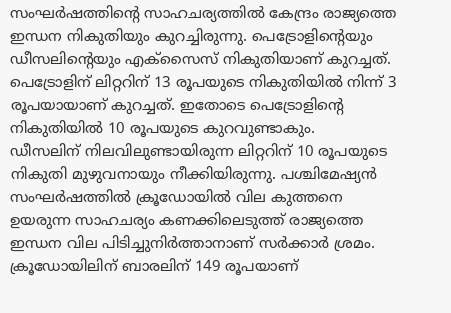സംഘർഷത്തിന്റെ സാഹചര്യത്തിൽ കേന്ദ്രം രാജ്യത്തെ ഇന്ധന നികുതിയും കുറച്ചിരുന്നു. പെട്രോളിൻ്റെയും ഡീസലിൻ്റെയും എക്സൈസ് നികുതിയാണ് കുറച്ചത്. പെട്രോളിന് ലിറ്ററിന് 13 രൂപയുടെ നികുതിയിൽ നിന്ന് 3 രൂപയായാണ് കുറച്ചത്. ഇതോടെ പെട്രോളിൻ്റെ നികുതിയിൽ 10 രൂപയുടെ കുറവുണ്ടാകും.
ഡീസലിന് നിലവിലുണ്ടായിരുന്ന ലിറ്ററിന് 10 രൂപയുടെ നികുതി മുഴുവനായും നീക്കിയിരുന്നു. പശ്ചിമേഷ്യൻ സംഘർഷത്തിൽ ക്രൂഡോയിൽ വില കുത്തനെ ഉയരുന്ന സാഹചര്യം കണക്കിലെടുത്ത് രാജ്യത്തെ ഇന്ധന വില പിടിച്ചുനിർത്താനാണ് സർക്കാർ ശ്രമം. ക്രൂഡോയിലിന് ബാരലിന് 149 രൂപയാണ്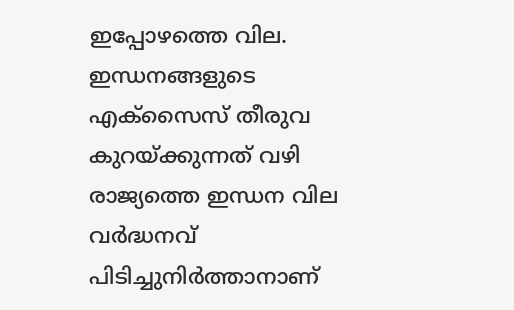ഇപ്പോഴത്തെ വില. ഇന്ധനങ്ങളുടെ എക്സൈസ് തീരുവ കുറയ്ക്കുന്നത് വഴി രാജ്യത്തെ ഇന്ധന വില വർദ്ധനവ് പിടിച്ചുനിർത്താനാണ്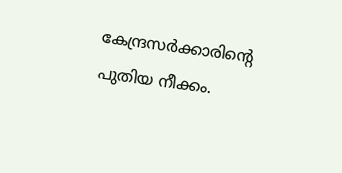കേന്ദ്രസർക്കാരിൻ്റെ പുതിയ നീക്കം.